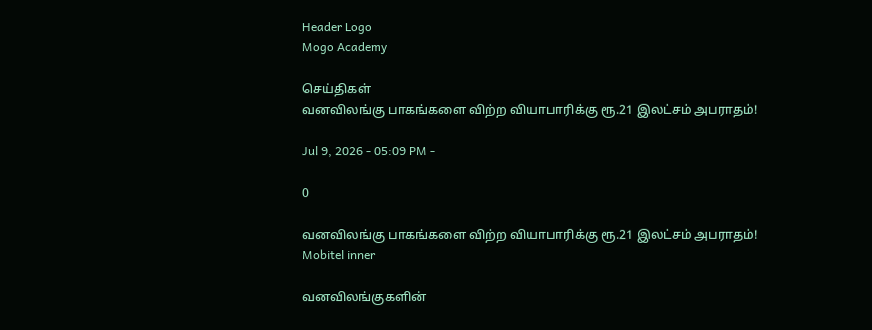Header Logo
Mogo Academy

செய்திகள்
வனவிலங்கு பாகங்களை விற்ற வியாபாரிக்கு ரூ.21 இலட்சம் அபராதம்!

Jul 9, 2026 - 05:09 PM -

0

வனவிலங்கு பாகங்களை விற்ற வியாபாரிக்கு ரூ.21 இலட்சம் அபராதம்!
Mobitel inner

வனவிலங்குகளின்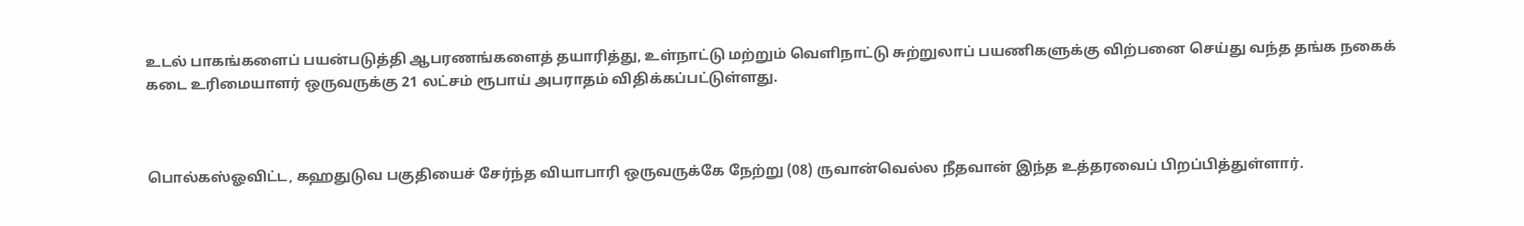உடல் பாகங்களைப் பயன்படுத்தி ஆபரணங்களைத் தயாரித்து, உள்நாட்டு மற்றும் வெளிநாட்டு சுற்றுலாப் பயணிகளுக்கு விற்பனை செய்து வந்த தங்க நகைக் கடை உரிமையாளர் ஒருவருக்கு 21 லட்சம் ரூபாய் அபராதம் விதிக்கப்பட்டுள்ளது.



பொல்கஸ்ஓவிட்ட, கஹதுடுவ பகுதியைச் சேர்ந்த வியாபாரி ஒருவருக்கே நேற்று (08) ருவான்வெல்ல நீதவான் இந்த உத்தரவைப் பிறப்பித்துள்ளார்.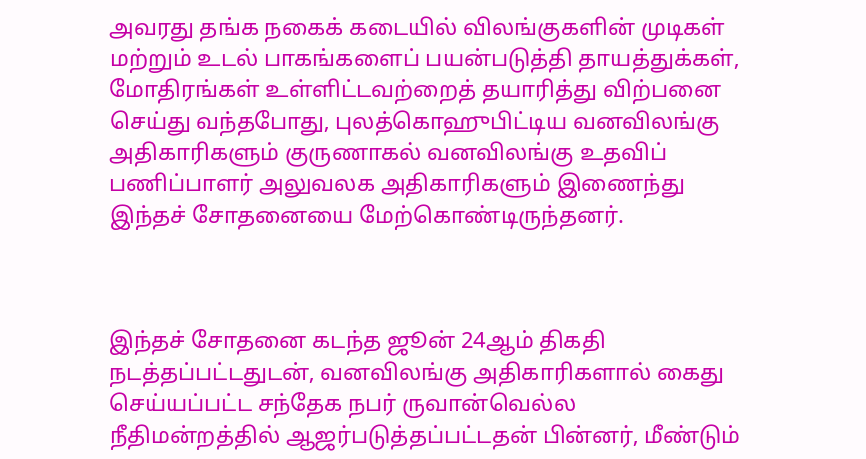அவரது தங்க நகைக் கடையில் விலங்குகளின் முடிகள் மற்றும் உடல் பாகங்களைப் பயன்படுத்தி தாயத்துக்கள், மோதிரங்கள் உள்ளிட்டவற்றைத் தயாரித்து விற்பனை செய்து வந்தபோது, புலத்கொஹுபிட்டிய வனவிலங்கு அதிகாரிகளும் குருணாகல் வனவிலங்கு உதவிப் பணிப்பாளர் அலுவலக அதிகாரிகளும் இணைந்து இந்தச் சோதனையை மேற்கொண்டிருந்தனர்.



இந்தச் சோதனை கடந்த ஜூன் 24ஆம் திகதி நடத்தப்பட்டதுடன், வனவிலங்கு அதிகாரிகளால் கைது செய்யப்பட்ட சந்தேக நபர் ருவான்வெல்ல நீதிமன்றத்தில் ஆஜர்படுத்தப்பட்டதன் பின்னர், மீண்டும்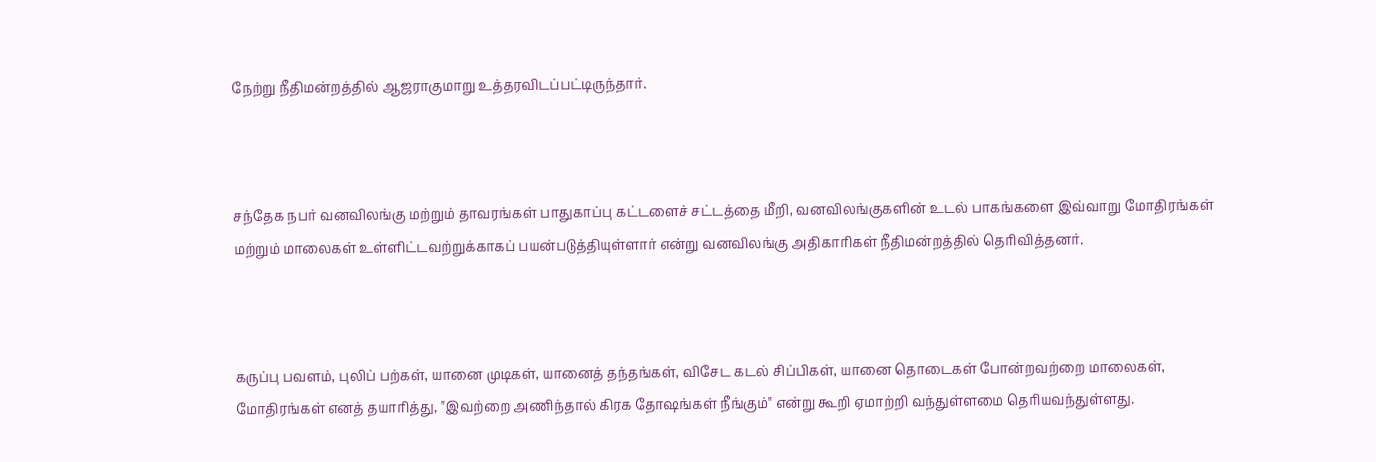நேற்று நீதிமன்றத்தில் ஆஜராகுமாறு உத்தரவிடப்பட்டிருந்தார்.



சந்தேக நபர் வனவிலங்கு மற்றும் தாவரங்கள் பாதுகாப்பு கட்டளைச் சட்டத்தை மீறி, வனவிலங்குகளின் உடல் பாகங்களை இவ்வாறு மோதிரங்கள் மற்றும் மாலைகள் உள்ளிட்டவற்றுக்காகப் பயன்படுத்தியுள்ளார் என்று வனவிலங்கு அதிகாரிகள் நீதிமன்றத்தில் தெரிவித்தனர்.



கருப்பு பவளம், புலிப் பற்கள், யானை முடிகள், யானைத் தந்தங்கள், விசேட கடல் சிப்பிகள், யானை தொடைகள் போன்றவற்றை மாலைகள், மோதிரங்கள் எனத் தயாரித்து, "இவற்றை அணிந்தால் கிரக தோஷங்கள் நீங்கும்" என்று கூறி ஏமாற்றி வந்துள்ளமை தெரியவந்துள்ளது.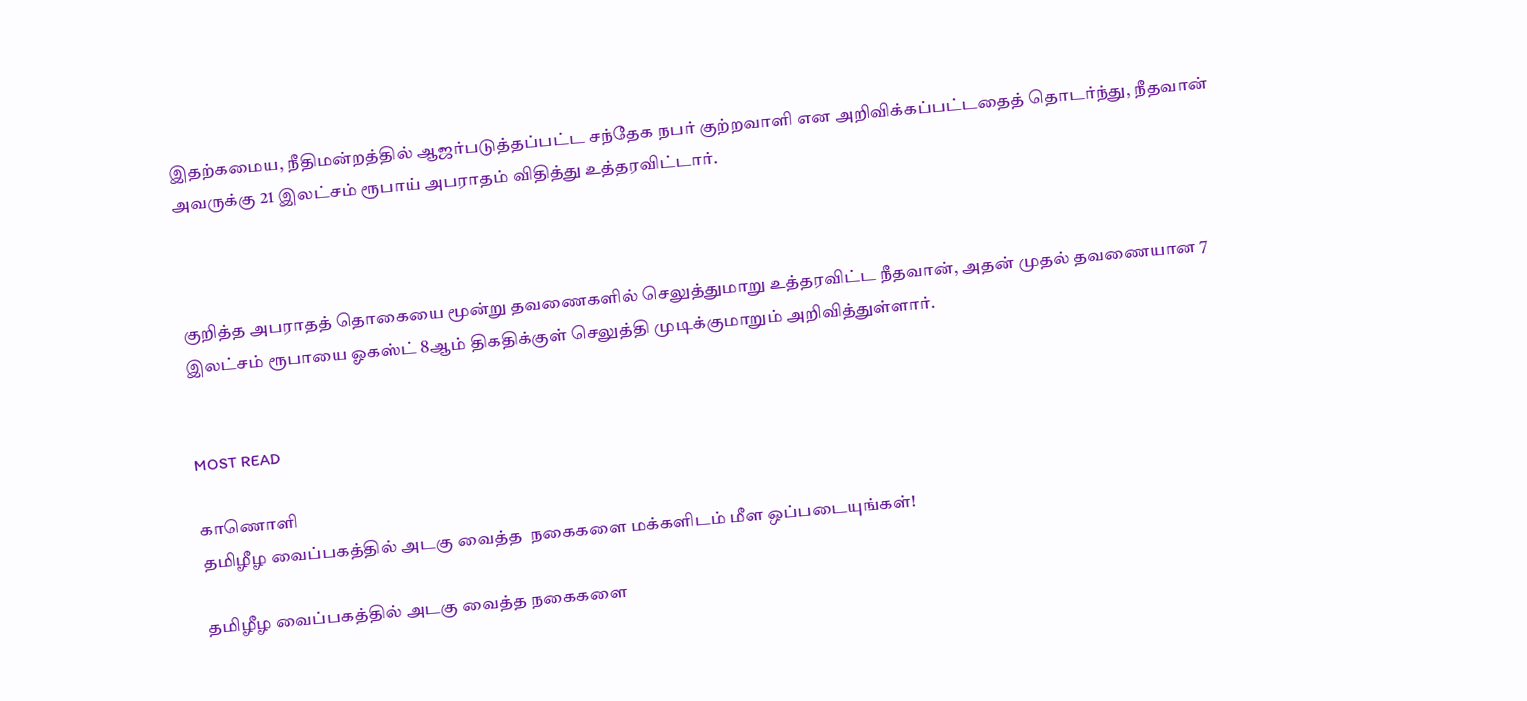இதற்கமைய, நீதிமன்றத்தில் ஆஜர்படுத்தப்பட்ட சந்தேக நபர் குற்றவாளி என அறிவிக்கப்பட்டதைத் தொடர்ந்து, நீதவான் அவருக்கு 21 இலட்சம் ரூபாய் அபராதம் விதித்து உத்தரவிட்டார்.



குறித்த அபராதத் தொகையை மூன்று தவணைகளில் செலுத்துமாறு உத்தரவிட்ட நீதவான், அதன் முதல் தவணையான 7 இலட்சம் ரூபாயை ஓகஸ்ட் 8ஆம் திகதிக்குள் செலுத்தி முடிக்குமாறும் அறிவித்துள்ளார்.


MOST READ

காணொளி
தமிழீழ வைப்பகத்தில் அடகு வைத்த  நகைகளை மக்களிடம் மீள ஒப்படையுங்கள்!

தமிழீழ வைப்பகத்தில் அடகு வைத்த நகைகளை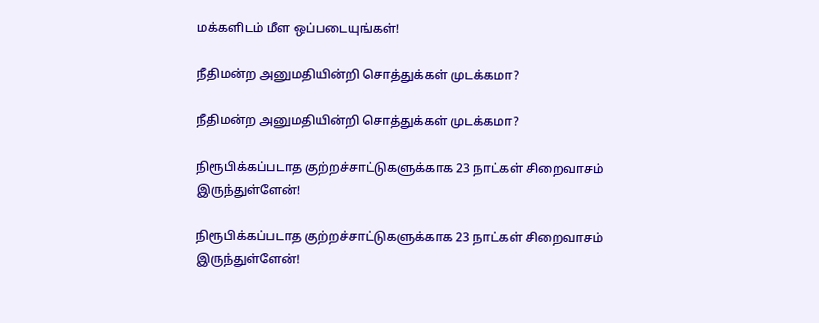மக்களிடம் மீள ஒப்படையுங்கள்!

நீதிமன்ற அனுமதியின்றி சொத்துக்கள் முடக்கமா?

நீதிமன்ற அனுமதியின்றி சொத்துக்கள் முடக்கமா?

நிரூபிக்கப்படாத குற்றச்சாட்டுகளுக்காக 23 நாட்கள் சிறைவாசம் இருந்துள்ளேன்!

நிரூபிக்கப்படாத குற்றச்சாட்டுகளுக்காக 23 நாட்கள் சிறைவாசம் இருந்துள்ளேன்!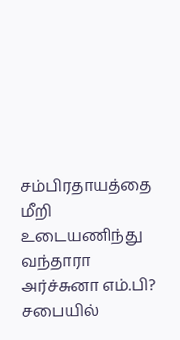சம்பிரதாயத்தை மீறி உடையணிந்து வந்தாரா அர்ச்சுனா எம்.பி? சபையில்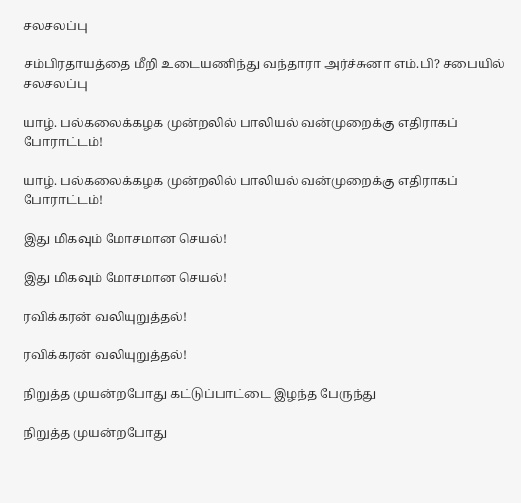சலசலப்பு

சம்பிரதாயத்தை மீறி உடையணிந்து வந்தாரா அர்ச்சுனா எம்.பி? சபையில் சலசலப்பு

யாழ். பல்கலைக்கழக முன்றலில் பாலியல் வன்முறைக்கு எதிராகப் போராட்டம்!

யாழ். பல்கலைக்கழக முன்றலில் பாலியல் வன்முறைக்கு எதிராகப் போராட்டம்!

இது மிகவும் மோசமான செயல்!

இது மிகவும் மோசமான செயல்!

ரவிக்கரன் வலியுறுத்தல்!

ரவிக்கரன் வலியுறுத்தல்!

நிறுத்த முயன்றபோது கட்டுப்பாட்டை இழந்த பேருந்து

நிறுத்த முயன்றபோது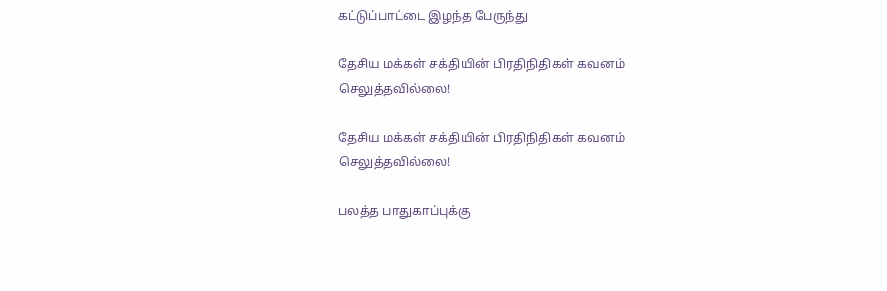கட்டுப்பாட்டை இழந்த பேருந்து

தேசிய மக்கள் சக்தியின் பிரதிநிதிகள் கவனம் செலுத்தவில்லை!

தேசிய மக்கள் சக்தியின் பிரதிநிதிகள் கவனம் செலுத்தவில்லை!

பலத்த பாதுகாப்புக்கு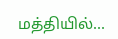மத்தியில்...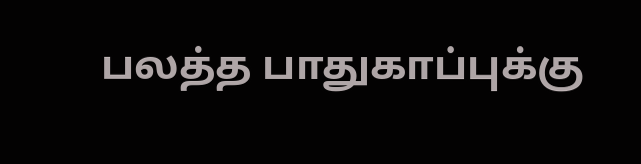பலத்த பாதுகாப்புக்கு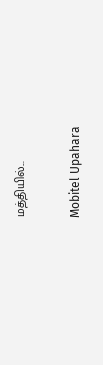மத்தியில்...

Mobitel Upahara